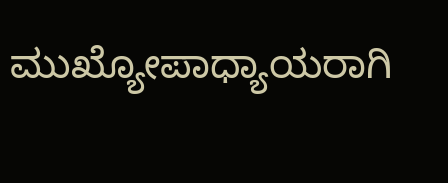ಮುಖ್ಯೋಪಾಧ್ಯಾಯರಾಗಿ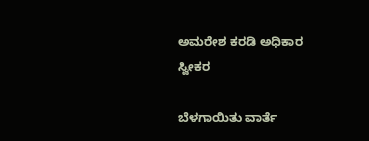ಅಮರೇಶ ಕರಡಿ ಅಧಿಕಾರ ಸ್ವೀಕರ

ಬೆಳಗಾಯಿತು ವಾರ್ತೆ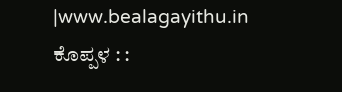|www.bealagayithu.in
ಕೊಪ್ಪಳ : :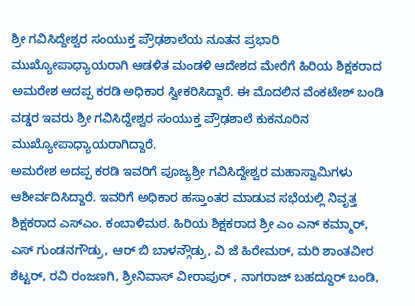ಶ್ರೀ ಗವಿಸಿದ್ದೇಶ್ವರ ಸಂಯುಕ್ತ ಪ್ರೌಢಶಾಲೆಯ ನೂತನ ಪ್ರಭಾರಿ ಮುಖ್ಯೋಪಾಧ್ಯಾಯರಾಗಿ ಆಡಳಿತ ಮಂಡಳಿ ಆದೇಶದ ಮೇರೆಗೆ ಹಿರಿಯ ಶಿಕ್ಷಕರಾದ ಅಮರೇಶ ಆದಪ್ಪ ಕರಡಿ ಅಧಿಕಾರ ಸ್ವೀಕರಿಸಿದ್ದಾರೆ. ಈ ಮೊದಲಿನ ವೆಂಕಟೇಶ್ ಬಂಡಿ ವಡ್ಡರ ಇವರು ಶ್ರೀ ಗವಿಸಿದ್ದೇಶ್ವರ ಸಂಯುಕ್ತ ಪ್ರೌಢಶಾಲೆ ಕುಕನೂರಿನ ಮುಖ್ಯೋಪಾಧ್ಯಾಯರಾಗಿದ್ದಾರೆ.
ಅಮರೇಶ ಅದಪ್ಪ ಕರಡಿ ಇವರಿಗೆ ಪೂಜ್ಯಶ್ರೀ ಗವಿಸಿದ್ದೇಶ್ವರ ಮಹಾಸ್ವಾಮಿಗಳು ಆಶೀರ್ವದಿಸಿದ್ದಾರೆ. ಇವರಿಗೆ ಅಧಿಕಾರ ಹಸ್ತಾಂತರ ಮಾಡುವ ಸಭೆಯಲ್ಲಿ ನಿವೃತ್ತ ಶಿಕ್ಷಕರಾದ ಎಸ್ಎಂ. ಕಂಬಾಳಿಮಠ. ಹಿರಿಯ ಶಿಕ್ಷಕರಾದ ಶ್ರೀ ಎಂ ಎನ್ ಕಮ್ಮಾರ್, ಎಸ್ ಗುಂಡನಗೌಡ್ರು, ಆರ್ ಬಿ ಬಾಳನ್ಗೌಡ್ರು, ವಿ ಜೆ ಹಿರೇಮಠ್, ಮರಿ ಶಾಂತವೀರ ಶೆಟ್ಟರ್, ರವಿ ರಂಜಣಗಿ, ಶ್ರೀನಿವಾಸ್ ವೀರಾಪುರ್ , ನಾಗರಾಜ್ ಬಹದ್ದೂರ್ ಬಂಡಿ,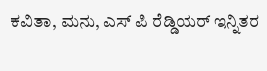ಕವಿತಾ, ಮನು, ಎಸ್ ಪಿ ರೆಡ್ಡಿಯರ್ ಇನ್ನಿತರ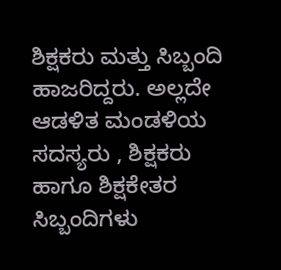ಶಿಕ್ಷಕರು ಮತ್ತು ಸಿಬ್ಬಂದಿ ಹಾಜರಿದ್ದರು. ಅಲ್ಲದೇ ಆಡಳಿತ ಮಂಡಳಿಯ ಸದಸ್ಯರು , ಶಿಕ್ಷಕರು ಹಾಗೂ ಶಿಕ್ಷಕೇತರ ಸಿಬ್ಬಂದಿಗಳು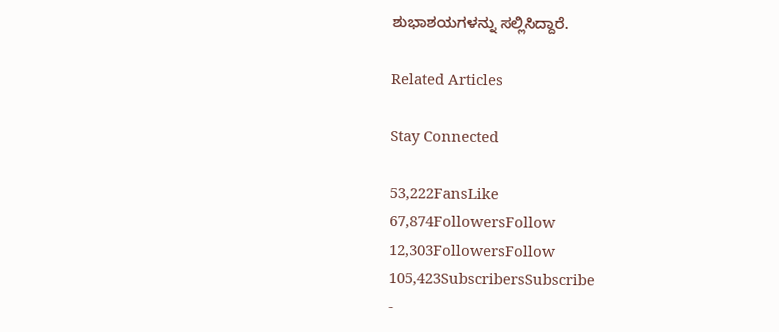ಶುಭಾಶಯಗಳನ್ನು ಸಲ್ಲಿಸಿದ್ದಾರೆ.

Related Articles

Stay Connected

53,222FansLike
67,874FollowersFollow
12,303FollowersFollow
105,423SubscribersSubscribe
-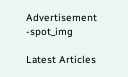Advertisement -spot_img

Latest Articles